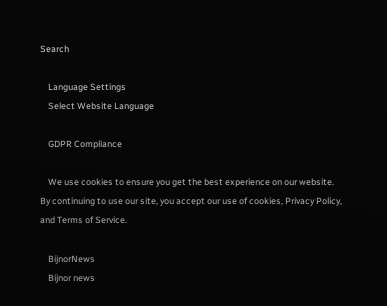Search

    Language Settings
    Select Website Language

    GDPR Compliance

    We use cookies to ensure you get the best experience on our website. By continuing to use our site, you accept our use of cookies, Privacy Policy, and Terms of Service.

    BijnorNews
    Bijnor news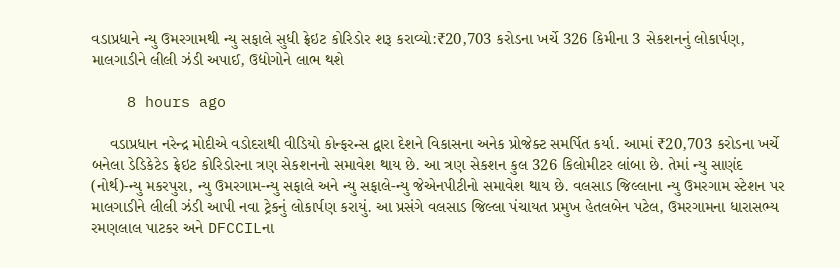વડાપ્રધાને ન્યુ ઉમરગામથી ન્યુ સફાલે સુધી ફ્રેઇટ કોરિડોર શરૂ કરાવ્યો:₹20,703 કરોડના ખર્ચે 326 કિમીના 3 સેકશનનું લોકાર્પણ, માલગાડીને લીલી ઝંડી અપાઈ, ઉદ્યોગોને લાભ થશે

    8 hours ago

    વડાપ્રધાન નરેન્દ્ર મોદીએ વડોદરાથી વીડિયો કોન્ફરન્સ દ્વારા દેશને વિકાસના અનેક પ્રોજેક્ટ સમર્પિત કર્યા. આમાં ₹20,703 કરોડના ખર્ચે બનેલા ડેડિકેટેડ ફ્રેઇટ કોરિડોરના ત્રણ સેકશનનો સમાવેશ થાય છે. આ ત્રણ સેકશન કુલ 326 કિલોમીટર લાંબા છે. તેમાં ન્યુ સાણંદ (નોર્થ)-ન્યુ મકરપુરા, ન્યુ ઉમરગામ-ન્યુ સફાલે અને ન્યુ સફાલે-ન્યુ જેએનપીટીનો સમાવેશ થાય છે. વલસાડ જિલ્લાના ન્યુ ઉમરગામ સ્ટેશન પર માલગાડીને લીલી ઝંડી આપી નવા ટ્રેકનું લોકાર્પણ કરાયું. આ પ્રસંગે વલસાડ જિલ્લા પંચાયત પ્રમુખ હેતલબેન પટેલ, ઉમરગામના ધારાસભ્ય રમણલાલ પાટકર અને DFCCILના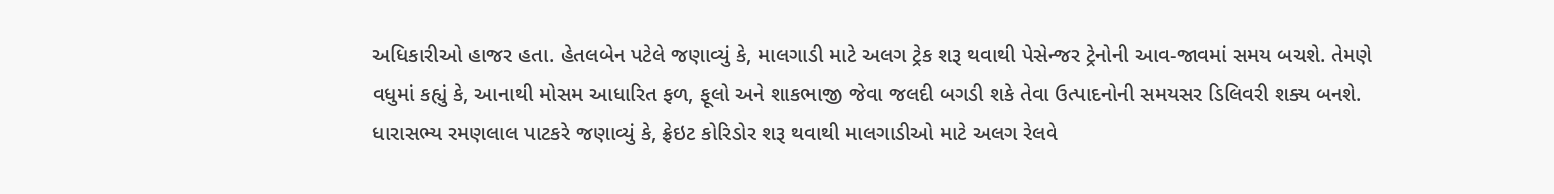અધિકારીઓ હાજર હતા. હેતલબેન પટેલે જણાવ્યું કે, માલગાડી માટે અલગ ટ્રેક શરૂ થવાથી પેસેન્જર ટ્રેનોની આવ-જાવમાં સમય બચશે. તેમણે વધુમાં કહ્યું કે, આનાથી મોસમ આધારિત ફળ, ફૂલો અને શાકભાજી જેવા જલદી બગડી શકે તેવા ઉત્પાદનોની સમયસર ડિલિવરી શક્ય બનશે. ધારાસભ્ય રમણલાલ પાટકરે જણાવ્યું કે, ફ્રેઇટ કોરિડોર શરૂ થવાથી માલગાડીઓ માટે અલગ રેલવે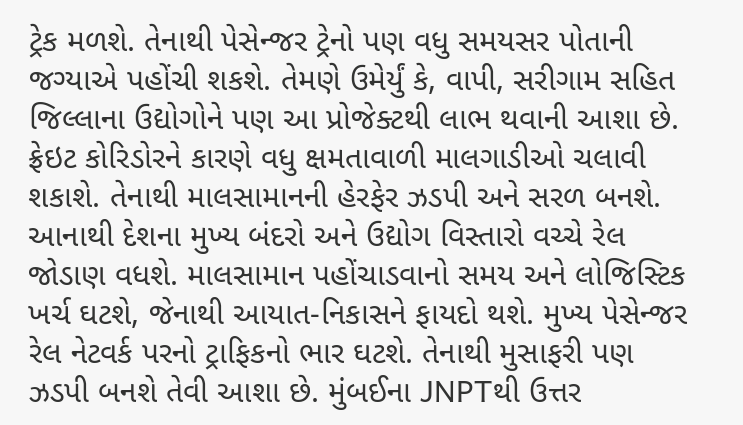ટ્રેક મળશે. તેનાથી પેસેન્જર ટ્રેનો પણ વધુ સમયસર પોતાની જગ્યાએ પહોંચી શકશે. તેમણે ઉમેર્યું કે, વાપી, સરીગામ સહિત જિલ્લાના ઉદ્યોગોને પણ આ પ્રોજેક્ટથી લાભ થવાની આશા છે. ફ્રેઇટ કોરિડોરને કારણે વધુ ક્ષમતાવાળી માલગાડીઓ ચલાવી શકાશે. તેનાથી માલસામાનની હેરફેર ઝડપી અને સરળ બનશે. આનાથી દેશના મુખ્ય બંદરો અને ઉદ્યોગ વિસ્તારો વચ્ચે રેલ જોડાણ વધશે. માલસામાન પહોંચાડવાનો સમય અને લોજિસ્ટિક ખર્ચ ઘટશે, જેનાથી આયાત-નિકાસને ફાયદો થશે. મુખ્ય પેસેન્જર રેલ નેટવર્ક પરનો ટ્રાફિકનો ભાર ઘટશે. તેનાથી મુસાફરી પણ ઝડપી બનશે તેવી આશા છે. મુંબઈના JNPTથી ઉત્તર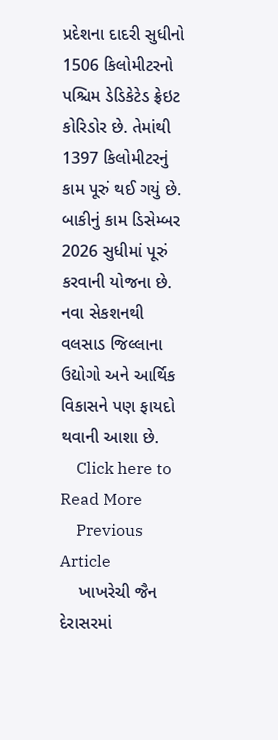પ્રદેશના દાદરી સુધીનો 1506 કિલોમીટરનો પશ્ચિમ ડેડિકેટેડ ફ્રેઇટ કોરિડોર છે. તેમાંથી 1397 કિલોમીટરનું કામ પૂરું થઈ ગયું છે. બાકીનું કામ ડિસેમ્બર 2026 સુધીમાં પૂરું કરવાની યોજના છે. નવા સેકશનથી વલસાડ જિલ્લાના ઉદ્યોગો અને આર્થિક વિકાસને પણ ફાયદો થવાની આશા છે.
    Click here to Read More
    Previous Article
    ખાખરેચી જૈન દેરાસરમાં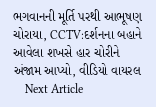ભગવાનની મૂર્તિ પરથી આભૂષણ ચોરાયા, CCTV:દર્શનના બહાને આવેલા શખસે હાર ચોરીને અંજામ આપ્યો, વીડિયો વાયરલ
    Next Article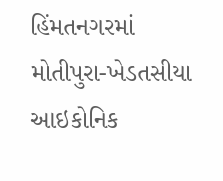હિંમતનગરમાં મોતીપુરા-ખેડતસીયા આઇકોનિક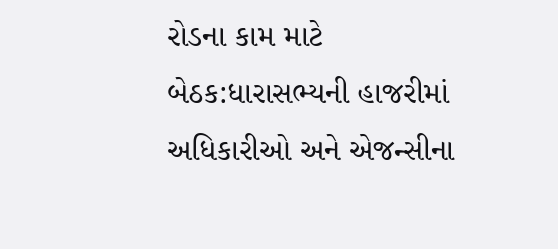રોડના કામ માટે બેઠક:ધારાસભ્યની હાજરીમાં અધિકારીઓ અને એજન્સીના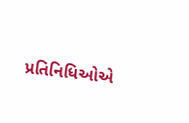પ્રતિનિધિઓએ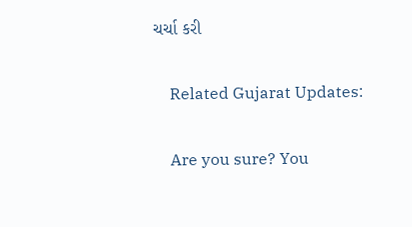ચર્ચા કરી

    Related Gujarat Updates:

    Are you sure? You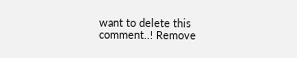want to delete this comment..! Remove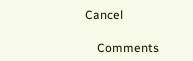Cancel

    Comments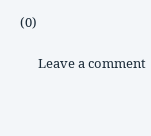(0)

      Leave a comment